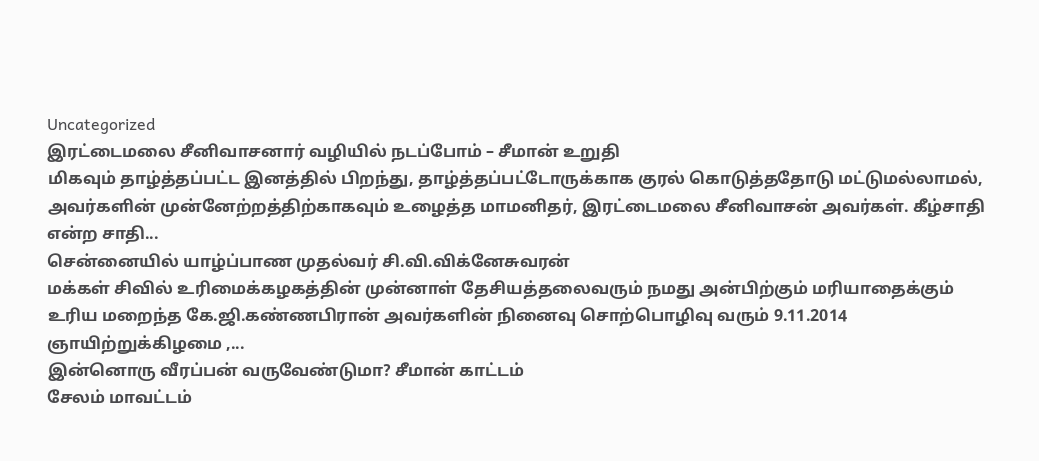Uncategorized
இரட்டைமலை சீனிவாசனார் வழியில் நடப்போம் – சீமான் உறுதி
மிகவும் தாழ்த்தப்பட்ட இனத்தில் பிறந்து, தாழ்த்தப்பட்டோருக்காக குரல் கொடுத்ததோடு மட்டுமல்லாமல், அவர்களின் முன்னேற்றத்திற்காகவும் உழைத்த மாமனிதர், இரட்டைமலை சீனிவாசன் அவர்கள். கீழ்சாதி என்ற சாதி...
சென்னையில் யாழ்ப்பாண முதல்வர் சி.வி.விக்னேசுவரன்
மக்கள் சிவில் உரிமைக்கழகத்தின் முன்னாள் தேசியத்தலைவரும் நமது அன்பிற்கும் மரியாதைக்கும் உரிய மறைந்த கே.ஜி.கண்ணபிரான் அவர்களின் நினைவு சொற்பொழிவு வரும் 9.11.2014 ஞாயிற்றுக்கிழமை ,...
இன்னொரு வீரப்பன் வருவேண்டுமா? சீமான் காட்டம்
சேலம் மாவட்டம்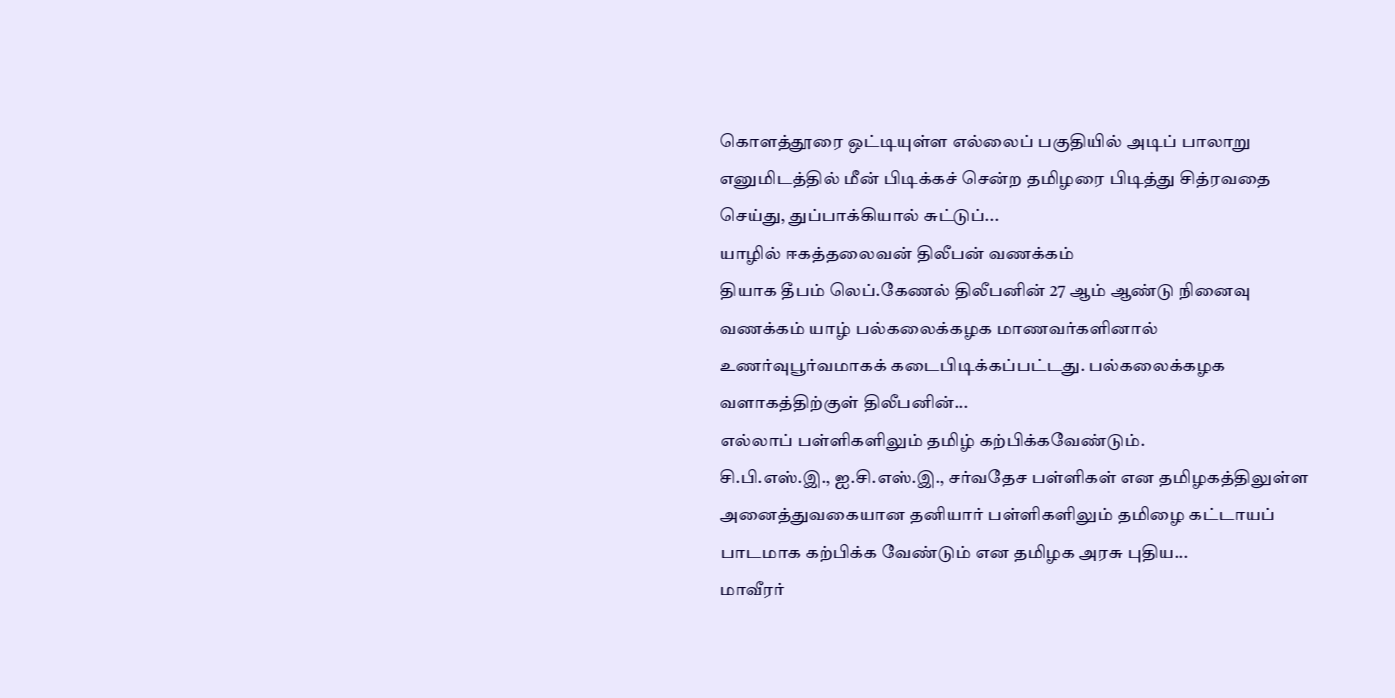கொளத்தூரை ஒட்டியுள்ள எல்லைப் பகுதியில் அடிப் பாலாறு எனுமிடத்தில் மீன் பிடிக்கச் சென்ற தமிழரை பிடித்து சித்ரவதை செய்து, துப்பாக்கியால் சுட்டுப்...
யாழில் ஈகத்தலைவன் திலீபன் வணக்கம்
தியாக தீபம் லெப்.கேணல் திலீபனின் 27 ஆம் ஆண்டு நினைவு வணக்கம் யாழ் பல்கலைக்கழக மாணவர்களினால் உணர்வுபூர்வமாகக் கடைபிடிக்கப்பட்டது. பல்கலைக்கழக வளாகத்திற்குள் திலீபனின்...
எல்லாப் பள்ளிகளிலும் தமிழ் கற்பிக்கவேண்டும்.
சி.பி.எஸ்.இ., ஐ.சி.எஸ்.இ., சர்வதேச பள்ளிகள் என தமிழகத்திலுள்ள அனைத்துவகையான தனியார் பள்ளிகளிலும் தமிழை கட்டாயப் பாடமாக கற்பிக்க வேண்டும் என தமிழக அரசு புதிய...
மாவீரர்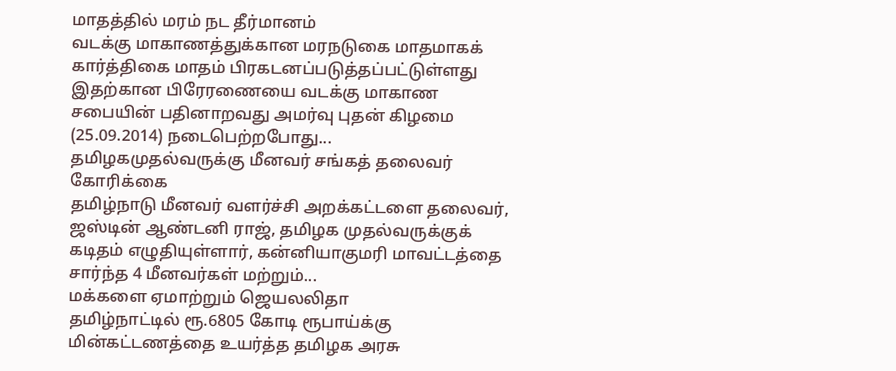மாதத்தில் மரம் நட தீர்மானம்
வடக்கு மாகாணத்துக்கான மரநடுகை மாதமாகக் கார்த்திகை மாதம் பிரகடனப்படுத்தப்பட்டுள்ளது இதற்கான பிரேரணையை வடக்கு மாகாண சபையின் பதினாறவது அமர்வு புதன் கிழமை (25.09.2014) நடைபெற்றபோது...
தமிழகமுதல்வருக்கு மீனவர் சங்கத் தலைவர் கோரிக்கை
தமிழ்நாடு மீனவர் வளர்ச்சி அறக்கட்டளை தலைவர், ஜஸ்டின் ஆண்டனி ராஜ், தமிழக முதல்வருக்குக் கடிதம் எழுதியுள்ளார், கன்னியாகுமரி மாவட்டத்தை சார்ந்த 4 மீனவர்கள் மற்றும்...
மக்களை ஏமாற்றும் ஜெயலலிதா
தமிழ்நாட்டில் ரூ.6805 கோடி ரூபாய்க்கு மின்கட்டணத்தை உயர்த்த தமிழக அரசு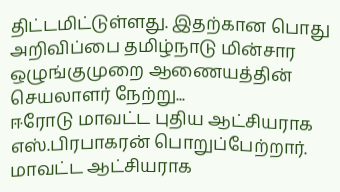திட்டமிட்டுள்ளது. இதற்கான பொது அறிவிப்பை தமிழ்நாடு மின்சார ஒழுங்குமுறை ஆணையத்தின் செயலாளர் நேற்று...
ஈரோடு மாவட்ட புதிய ஆட்சியராக எஸ்.பிரபாகரன் பொறுப்பேற்றார்.
மாவட்ட ஆட்சியராக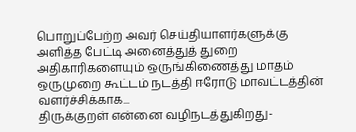பொறுப்பேற்ற அவர் செய்தியாளர்களுக்கு அளித்த பேட்டி அனைத்துத் துறை அதிகாரிகளையும் ஒருங்கிணைத்து மாதம் ஒருமுறை கூட்டம் நடத்தி ஈரோடு மாவட்டத்தின் வளர்ச்சிக்காக...
திருக்குறள் என்னை வழிநடத்துகிறது-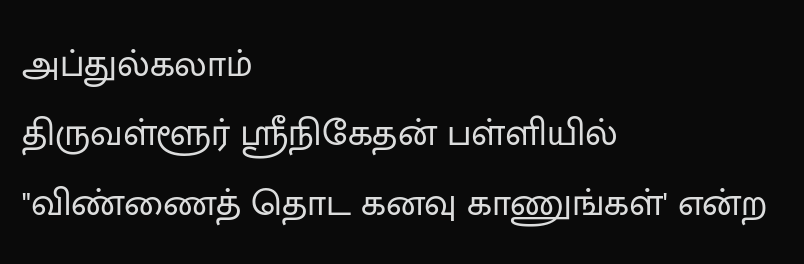அப்துல்கலாம்
திருவள்ளூர் ஸ்ரீநிகேதன் பள்ளியில் "விண்ணைத் தொட கனவு காணுங்கள்' என்ற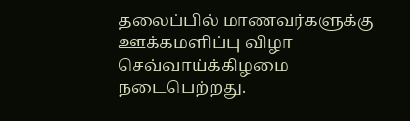தலைப்பில் மாணவர்களுக்கு ஊக்கமளிப்பு விழா செவ்வாய்க்கிழமை நடைபெற்றது.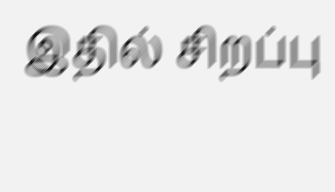இதில் சிறப்பு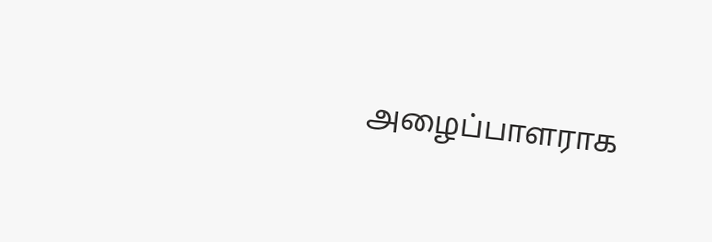அழைப்பாளராக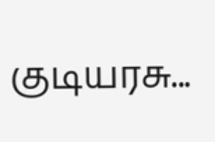குடியரசு...